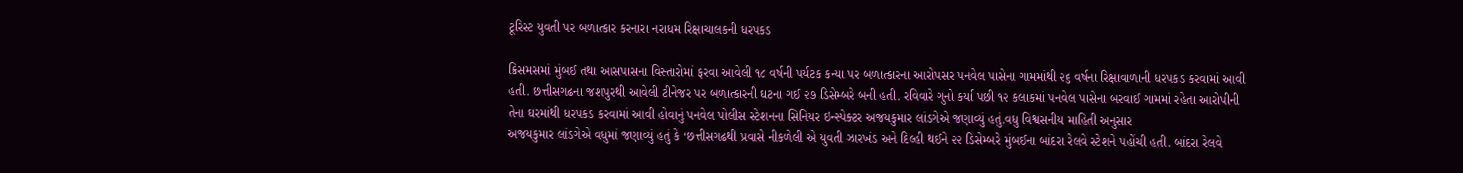ટૂરિસ્ટ યુવતી પર બળાત્કાર કરનારા નરાધમ રિક્ષાચાલકની ધરપકડ

ક્રિસમસમાં મુંબઈ તથા આસપાસના વિસ્તારોમાં ફરવા આવેલી ૧૮ વર્ષની પર્યટક કન્યા પર બળાત્કારના આરોપસર પનવેલ પાસેના ગામમાંથી ૨૬ વર્ષના રિક્ષાવાળાની ધરપકડ કરવામાં આવી હતી. છત્તીસગઢના જશપુરથી આવેલી ટીનેજર પર બળાત્કારની ઘટના ગઈ ૨૭ ડિસેમ્બરે બની હતી. રવિવારે ગુનો કર્યા પછી ૧૨ કલાકમાં પનવેલ પાસેના બરવાઈ ગામમાં રહેતા આરોપીની તેના ઘરમાંથી ધરપકડ કરવામાં આવી હોવાનું પનવેલ પોલીસ સ્ટેશનના સિનિયર ઇન્સ્પેક્ટર અજયકુમાર લાંડગેએ જણાવ્યું હતું.વધુ વિશ્વસનીય માહિતી અનુસાર
અજયકુમાર લાંડગેએ વધુમાં જણાવ્યું હતું કે ‘છત્તીસગઢથી પ્રવાસે નીકળેલી એ યુવતી ઝારખંડ અને દિલ્હી થઈને ૨૨ ડિસેમ્બરે મુંબઈના બાંદરા રેલવે સ્ટેશને પહોંચી હતી. બાંદરા રેલવે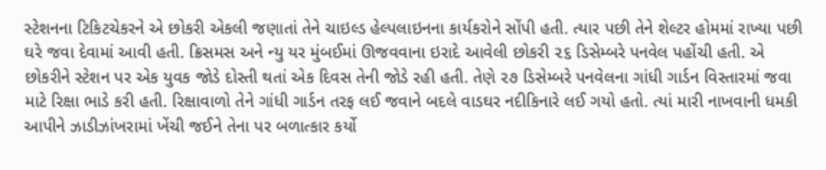સ્ટેશનના ટિકિટચેકરને એ છોકરી એકલી જણાતાં તેને ચાઇલ્ડ હેલ્પલાઇનના કાર્યકરોને સોંપી હતી. ત્યાર પછી તેને શેલ્ટર હોમમાં રાખ્યા પછી ઘરે જવા દેવામાં આવી હતી. ક્રિસમસ અને ન્યુ યર મુંબઈમાં ઊજવવાના ઇરાદે આવેલી છોકરી ૨૬ ડિસેમ્બરે પનવેલ પહોંચી હતી. એ છોકરીને સ્ટેશન પર એક યુવક જોડે દોસ્તી થતાં એક દિવસ તેની જોડે રહી હતી. તેણે ૨૭ ડિસેમ્બરે પનવેલના ગાંધી ગાર્ડન વિસ્તારમાં જવા માટે રિક્ષા ભાડે કરી હતી. રિક્ષાવાળો તેને ગાંધી ગાર્ડન તરફ લઈ જવાને બદલે વાડઘર નદીકિનારે લઈ ગયો હતો. ત્યાં મારી નાખવાની ધમકી આપીને ઝાડીઝાંખરામાં ખેંચી જઈને તેના પર બળાત્કાર કર્યો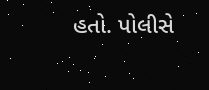હતો. પોલીસે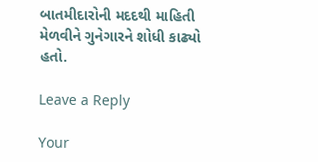બાતમીદારોની મદદથી માહિતી મેળવીને ગુનેગારને શોધી કાઢ્યો હતો.

Leave a Reply

Your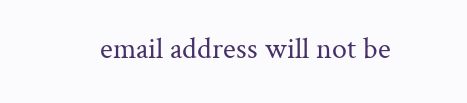email address will not be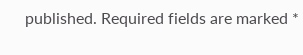published. Required fields are marked *